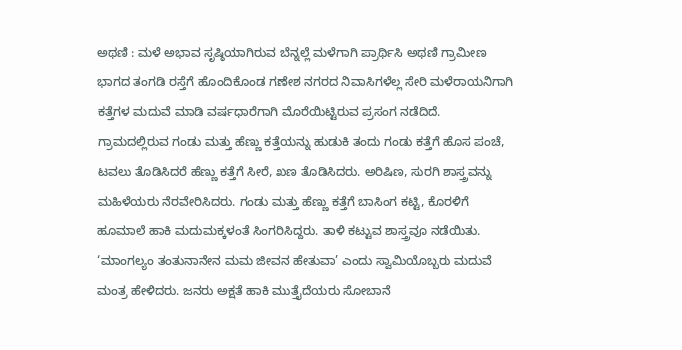ಅಥಣಿ : ಮಳೆ ಅಭಾವ ಸೃಷ್ಠಿಯಾಗಿರುವ ಬೆನ್ನಲ್ಲೆ ಮಳೆಗಾಗಿ ಪ್ರಾರ್ಥಿಸಿ ಅಥಣಿ ಗ್ರಾಮೀಣ ಭಾಗದ ತಂಗಡಿ ರಸ್ತೆಗೆ ಹೊಂದಿಕೊಂಡ ಗಣೇಶ ನಗರದ ನಿವಾಸಿಗಳೆಲ್ಲ ಸೇರಿ ಮಳೆರಾಯನಿಗಾಗಿ ಕತ್ತೆಗಳ ಮದುವೆ ಮಾಡಿ ವರ್ಷಧಾರೆಗಾಗಿ ಮೊರೆಯಿಟ್ಟಿರುವ ಪ್ರಸಂಗ ನಡೆದಿದೆ.
ಗ್ರಾಮದಲ್ಲಿರುವ ಗಂಡು ಮತ್ತು ಹೆಣ್ಣು ಕತ್ತೆಯನ್ನು ಹುಡುಕಿ ತಂದು ಗಂಡು ಕತ್ತೆಗೆ ಹೊಸ ಪಂಚೆ, ಟವಲು ತೊಡಿಸಿದರೆ ಹೆಣ್ಣು ಕತ್ತೆಗೆ ಸೀರೆ, ಖಣ ತೊಡಿಸಿದರು. ಅರಿಷಿಣ, ಸುರಗಿ ಶಾಸ್ತ್ರವನ್ನು ಮಹಿಳೆಯರು ನೆರವೇರಿಸಿದರು. ಗಂಡು ಮತ್ತು ಹೆಣ್ಣು ಕತ್ತೆಗೆ ಬಾಸಿಂಗ ಕಟ್ಟಿ, ಕೊರಳಿಗೆ ಹೂಮಾಲೆ ಹಾಕಿ ಮದುಮಕ್ಕಳಂತೆ ಸಿಂಗರಿಸಿದ್ದರು. ತಾಳಿ ಕಟ್ಟುವ ಶಾಸ್ತ್ರವೂ ನಡೆಯಿತು.
‘ಮಾಂಗಲ್ಯಂ ತಂತುನಾನೇನ ಮಮ ಜೀವನ ಹೇತುವಾ’ ಎಂದು ಸ್ವಾಮಿಯೊಬ್ಬರು ಮದುವೆ ಮಂತ್ರ ಹೇಳಿದರು. ಜನರು ಅಕ್ಷತೆ ಹಾಕಿ ಮುತ್ತೈದೆಯರು ಸೋಬಾನೆ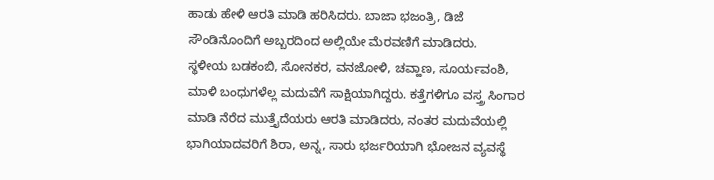ಹಾಡು ಹೇಳಿ ಆರತಿ ಮಾಡಿ ಹರಿಸಿದರು. ಬಾಜಾ ಭಜಂತ್ರಿ, ಡಿಜೆ ಸೌಂಡಿನೊಂದಿಗೆ ಅಬ್ಬರದಿಂದ ಅಲ್ಲಿಯೇ ಮೆರವಣಿಗೆ ಮಾಡಿದರು.
ಸ್ಥಳೀಯ ಬಡಕಂಬಿ, ಸೋನಕರ, ವನಜೋಳಿ, ಚವ್ಹಾಣ, ಸೂರ್ಯವಂಶಿ, ಮಾಳಿ ಬಂಧುಗಳೆಲ್ಲ ಮದುವೆಗೆ ಸಾಕ್ಷಿಯಾಗಿದ್ದರು. ಕತ್ತೆಗಳಿಗೂ ವಸ್ತ್ರ ಸಿಂಗಾರ ಮಾಡಿ ನೆರೆದ ಮುತ್ತೈದೆಯರು ಆರತಿ ಮಾಡಿದರು, ನಂತರ ಮದುವೆಯಲ್ಲಿ ಭಾಗಿಯಾದವರಿಗೆ ಶಿರಾ, ಅನ್ನ, ಸಾರು ಭರ್ಜರಿಯಾಗಿ ಭೋಜನ ವ್ಯವಸ್ಥೆ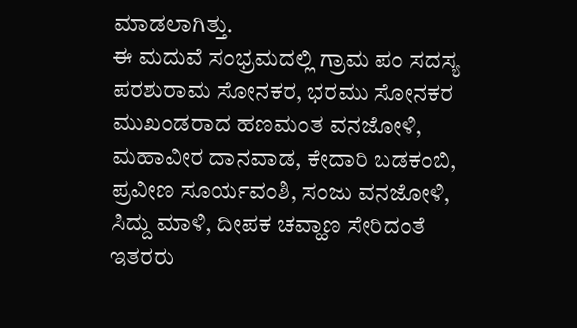ಮಾಡಲಾಗಿತ್ತು.
ಈ ಮದುವೆ ಸಂಭ್ರಮದಲ್ಲಿ ಗ್ರಾಮ ಪಂ ಸದಸ್ಯ ಪರಶುರಾಮ ಸೋನಕರ, ಭರಮು ಸೋನಕರ ಮುಖಂಡರಾದ ಹಣಮಂತ ವನಜೋಳಿ, ಮಹಾವೀರ ದಾನವಾಡ, ಕೇದಾರಿ ಬಡಕಂಬಿ, ಪ್ರವೀಣ ಸೂರ್ಯವಂಶಿ, ಸಂಜು ವನಜೋಳಿ, ಸಿದ್ದು ಮಾಳಿ, ದೀಪಕ ಚವ್ಹಾಣ ಸೇರಿದಂತೆ ಇತರರು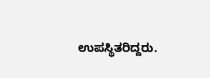ಉಪಸ್ಥಿತರಿದ್ದರು.